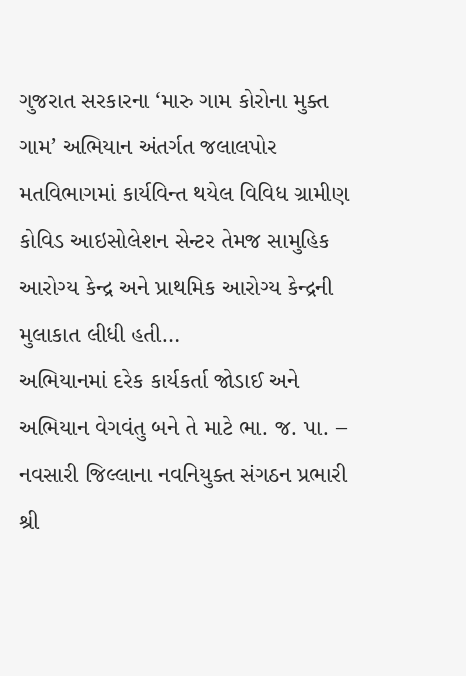ગુજરાત સરકારના ‘મારુ ગામ કોરોના મુક્ત ગામ’ અભિયાન અંતર્ગત જલાલપોર મતવિભાગમાં કાર્યવિન્ત થયેલ વિવિધ ગ્રામીણ કોવિડ આઇસોલેશન સેન્ટર તેમજ સામુહિક આરોગ્ય કેન્દ્ર અને પ્રાથમિક આરોગ્ય કેન્દ્રની મુલાકાત લીધી હતી…
અભિયાનમાં દરેક કાર્યકર્તા જોડાઈ અને અભિયાન વેગવંતુ બને તે માટે ભા. જ. પા. – નવસારી જિલ્લાના નવનિયુક્ત સંગઠન પ્રભારી શ્રી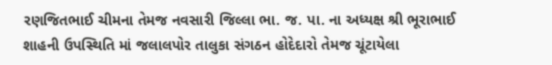રણજિતભાઈ ચીમના તેમજ નવસારી જિલ્લા ભા. જ. પા. ના અધ્યક્ષ શ્રી ભૂરાભાઈ શાહની ઉપસ્થિતિ માં જલાલપોર તાલુકા સંગઠન હોદેદારો તેમજ ચૂંટાયેલા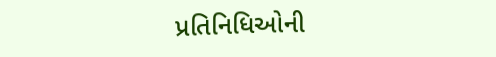પ્રતિનિધિઓની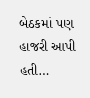બેઠકમાં પણ હાજરી આપી હતી…